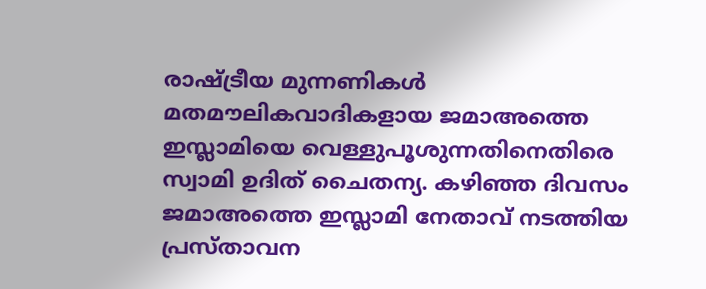രാഷ്ട്രീയ മുന്നണികൾ മതമൗലികവാദികളായ ജമാഅത്തെ ഇസ്ലാമിയെ വെള്ളുപൂശുന്നതിനെതിരെ സ്വാമി ഉദിത് ചൈതന്യ. കഴിഞ്ഞ ദിവസം ജമാഅത്തെ ഇസ്ലാമി നേതാവ് നടത്തിയ പ്രസ്താവന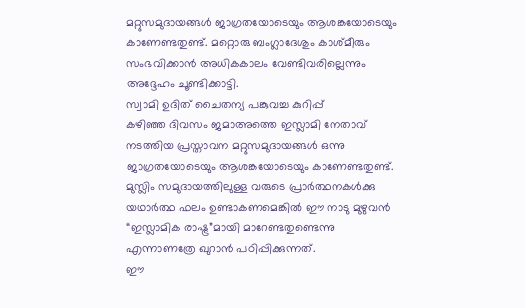മറ്റുസമുദായങ്ങൾ ജാഗ്രതയോടെയും ആശങ്കയോടെയും കാണേണ്ടതുണ്ട്. മറ്റൊരു ബംഗ്ലാദേശും കാശ്മീരും സംഭവിക്കാൻ അധികകാലം വേണ്ടിവരില്ലെന്നും അദ്ദേഹം ചൂണ്ടിക്കാട്ടി.
സ്വാമി ഉദിത് ചൈതന്യ പങ്കുവച്ച കുറിപ്പ്
കഴിഞ്ഞ ദിവസം ജമാഅത്തെ ഇസ്ലാമി നേതാവ് നടത്തിയ പ്രസ്താവന മറ്റുസമുദായങ്ങൾ ഒന്നു ജാഗ്രതയോടെയും ആശങ്കയോടെയും കാണേണ്ടതുണ്ട്.
മുസ്ലിം സമുദായത്തിലുള്ള വരുടെ പ്രാർത്ഥനകൾക്കു യഥാർത്ഥ ഫലം ഉണ്ടാകണമെങ്കിൽ ഈ നാടു മുഴുവൻ “ഇസ്ലാമിക രാഷ്ട്ര”മായി മാറേണ്ടതുണ്ടെന്നു എന്നാണത്രേ ഖുറാൻ പഠിപ്പിക്കുന്നത്.
ഈ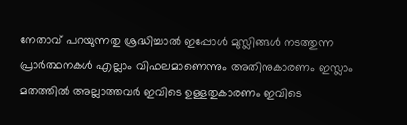നേതാവ് പറയുന്നതു ശ്രദ്ധിച്ചാൽ ഇപ്പോൾ മുസ്ലിങ്ങൾ നടത്തുന്ന പ്രാർത്ഥനകൾ എല്ലാം വിഫലമാണെന്നും അതിനുകാരണം ഇസ്ലാം മതത്തിൽ അല്ലാത്തവർ ഇവിടെ ഉള്ളതുകാരണം ഇവിടെ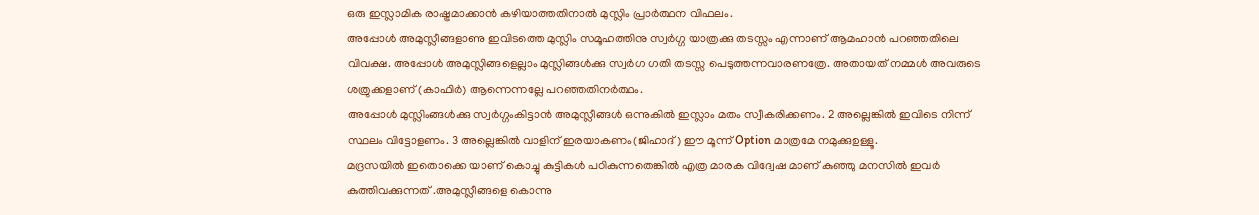ഒരു ഇസ്ലാമിക രാഷ്ട്രമാക്കാൻ കഴിയാത്തതിനാൽ മുസ്ലിം പ്രാർത്ഥന വിഫലം.
അപ്പോൾ അമുസ്ലീങ്ങളാണു ഇവിടത്തെ മുസ്ലിം സമൂഹത്തിനു സ്വർഗ്ഗ യാത്രക്കു തടസ്സം എന്നാണ് ആമഹാൻ പറഞ്ഞതിലെ വിവക്ഷ. അപ്പോൾ അമുസ്ലിങ്ങളെല്ലാം മുസ്ലിങ്ങൾക്കു സ്വർഗ ഗതി തടസ്സ പെടുത്തന്നവാരണത്രേ. അതായത് നമ്മൾ അവരുടെ ശത്രുക്കളാണ് (കാഫിർ) ആന്നെന്നല്ലേ പറഞ്ഞതിനർത്ഥം.
അപ്പോൾ മുസ്ലിംങ്ങൾക്കു സ്വർഗ്ഗംകിട്ടാൻ അമുസ്ലീങ്ങൾ ഒന്നുകിൽ ഇസ്ലാം മതം സ്വീകരിക്കണം. 2 അല്ലെങ്കിൽ ഇവിടെ നിന്ന് സ്ഥലം വിട്ടോളണം. 3 അല്ലെങ്കിൽ വാളിന് ഇരയാകണം(ജിഹാദ്) ഈ മൂന്ന് Option മാത്രമേ നമുക്കുഉള്ളൂ.
മദ്രസയിൽ ഇതൊക്കെ യാണ് കൊച്ചു കുട്ടികൾ പഠികുന്നതെങ്കിൽ എത്ര മാരക വിദ്വേഷ മാണ് കുഞ്ഞു മനസിൽ ഇവർ കുത്തിവക്കുന്നത് .അമുസ്ലീങ്ങളെ കൊന്നു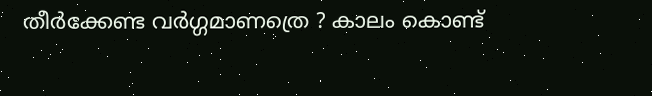തീർക്കേണ്ട വർഗ്ഗമാണത്രെ ? കാലം കൊണ്ട്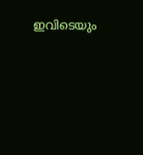ഇവിടെയും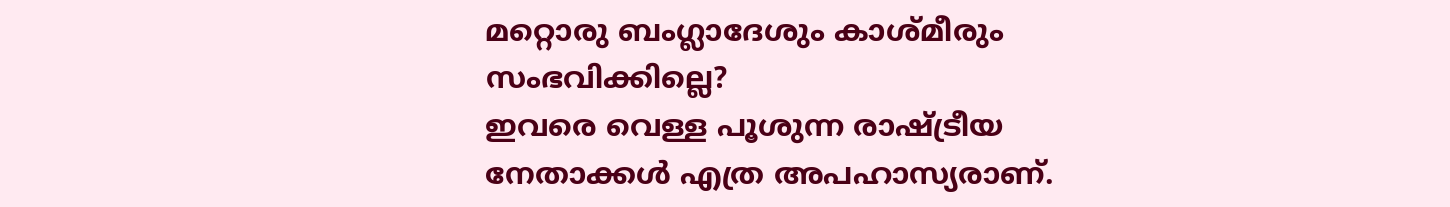മറ്റൊരു ബംഗ്ലാദേശും കാശ്മീരും സംഭവിക്കില്ലെ?
ഇവരെ വെള്ള പൂശുന്ന രാഷ്ട്രീയ നേതാക്കൾ എത്ര അപഹാസ്യരാണ്.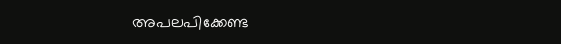അപലപിക്കേണ്ട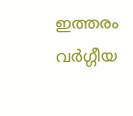ഇത്തരം വർഗ്ഗീയ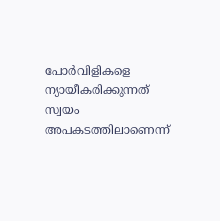പോർവിളികളെ ന്യായീകരിക്കുന്നത് സ്വയം അപകടത്തിലാണെന്ന്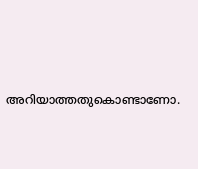അറിയാത്തതുകൊണ്ടാണോ.